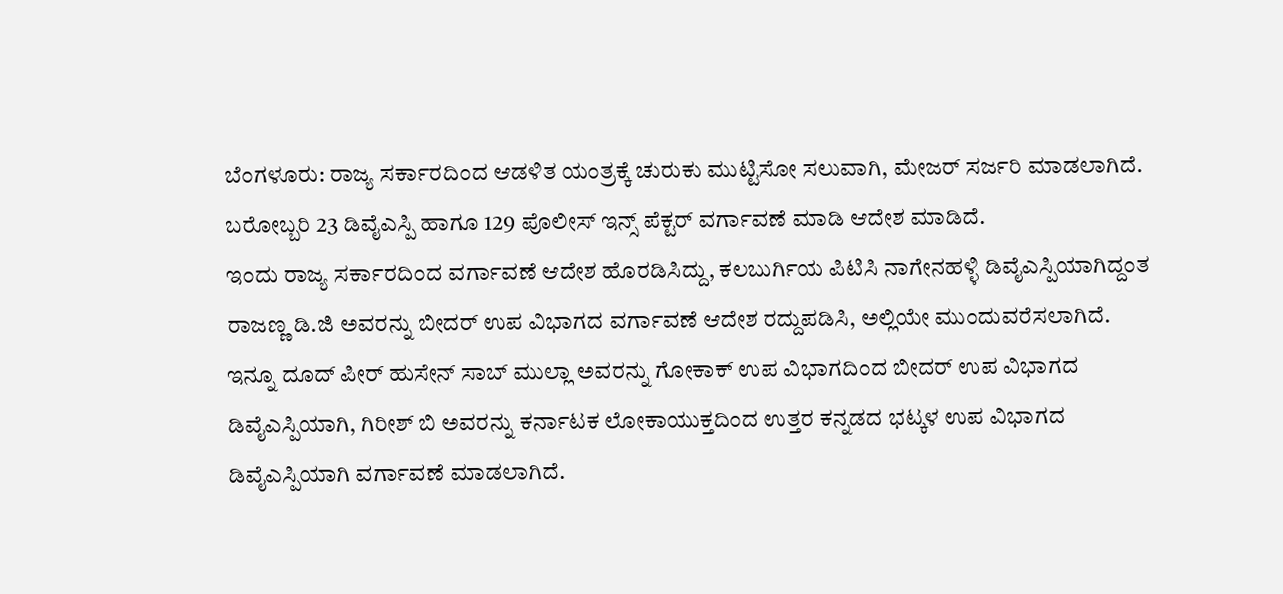ಬೆಂಗಳೂರು: ರಾಜ್ಯ ಸರ್ಕಾರದಿಂದ ಆಡಳಿತ ಯಂತ್ರಕ್ಕೆ ಚುರುಕು ಮುಟ್ಟಿಸೋ ಸಲುವಾಗಿ, ಮೇಜರ್ ಸರ್ಜರಿ ಮಾಡಲಾಗಿದೆ. ಬರೋಬ್ಬರಿ 23 ಡಿವೈಎಸ್ಪಿ ಹಾಗೂ 129 ಪೊಲೀಸ್ ಇನ್ಸ್ ಪೆಕ್ಟರ್ ವರ್ಗಾವಣೆ ಮಾಡಿ ಆದೇಶ ಮಾಡಿದೆ.
ಇಂದು ರಾಜ್ಯ ಸರ್ಕಾರದಿಂದ ವರ್ಗಾವಣೆ ಆದೇಶ ಹೊರಡಿಸಿದ್ದು, ಕಲಬುರ್ಗಿಯ ಪಿಟಿಸಿ ನಾಗೇನಹಳ್ಳಿ ಡಿವೈಎಸ್ಪಿಯಾಗಿದ್ದಂತ ರಾಜಣ್ಣ ಡಿ.ಜಿ ಅವರನ್ನು ಬೀದರ್ ಉಪ ವಿಭಾಗದ ವರ್ಗಾವಣೆ ಆದೇಶ ರದ್ದುಪಡಿಸಿ, ಅಲ್ಲಿಯೇ ಮುಂದುವರೆಸಲಾಗಿದೆ.
ಇನ್ನೂ ದೂದ್ ಪೀರ್ ಹುಸೇನ್ ಸಾಬ್ ಮುಲ್ಲಾ ಅವರನ್ನು ಗೋಕಾಕ್ ಉಪ ವಿಭಾಗದಿಂದ ಬೀದರ್ ಉಪ ವಿಭಾಗದ ಡಿವೈಎಸ್ಪಿಯಾಗಿ, ಗಿರೀಶ್ ಬಿ ಅವರನ್ನು ಕರ್ನಾಟಕ ಲೋಕಾಯುಕ್ತದಿಂದ ಉತ್ತರ ಕನ್ನಡದ ಭಟ್ಕಳ ಉಪ ವಿಭಾಗದ ಡಿವೈಎಸ್ಪಿಯಾಗಿ ವರ್ಗಾವಣೆ ಮಾಡಲಾಗಿದೆ.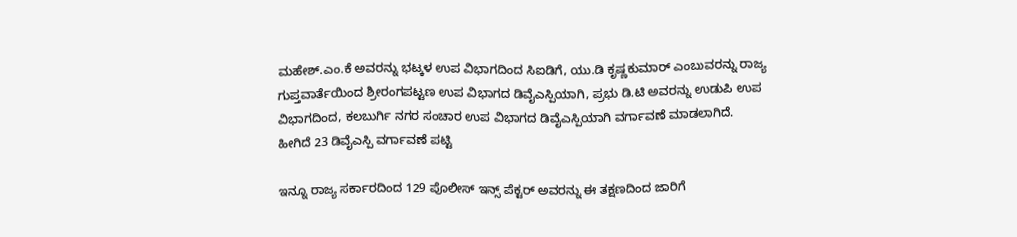ಮಹೇಶ್.ಎಂ.ಕೆ ಅವರನ್ನು ಭಟ್ಕಳ ಉಪ ವಿಭಾಗದಿಂದ ಸಿಐಡಿಗೆ, ಯು.ಡಿ ಕೃಷ್ಣಕುಮಾರ್ ಎಂಬುವರನ್ನು ರಾಜ್ಯ ಗುಪ್ತವಾರ್ತೆಯಿಂದ ಶ್ರೀರಂಗಪಟ್ಟಣ ಉಪ ವಿಭಾಗದ ಡಿವೈಎಸ್ಪಿಯಾಗಿ, ಪ್ರಭು ಡಿ.ಟಿ ಅವರನ್ನು ಉಡುಪಿ ಉಪ ವಿಭಾಗದಿಂದ, ಕಲಬುರ್ಗಿ ನಗರ ಸಂಚಾರ ಉಪ ವಿಭಾಗದ ಡಿವೈಎಸ್ಪಿಯಾಗಿ ವರ್ಗಾವಣೆ ಮಾಡಲಾಗಿದೆ.
ಹೀಗಿದೆ 23 ಡಿವೈಎಸ್ಪಿ ವರ್ಗಾವಣೆ ಪಟ್ಟಿ

ಇನ್ನೂ ರಾಜ್ಯ ಸರ್ಕಾರದಿಂದ 129 ಪೊಲೀಸ್ ಇನ್ಸ್ ಪೆಕ್ಟರ್ ಅವರನ್ನು ಈ ತಕ್ಷಣದಿಂದ ಜಾರಿಗೆ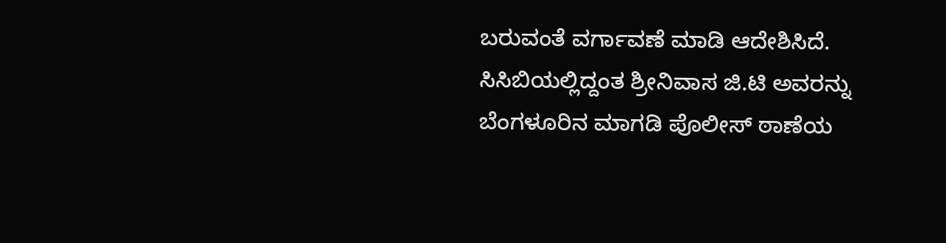ಬರುವಂತೆ ವರ್ಗಾವಣೆ ಮಾಡಿ ಆದೇಶಿಸಿದೆ. ಸಿಸಿಬಿಯಲ್ಲಿದ್ದಂತ ಶ್ರೀನಿವಾಸ ಜಿ.ಟಿ ಅವರನ್ನು ಬೆಂಗಳೂರಿನ ಮಾಗಡಿ ಪೊಲೀಸ್ ಠಾಣೆಯ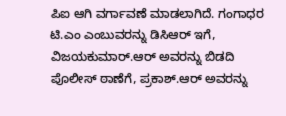ಪಿಐ ಆಗಿ ವರ್ಗಾವಣೆ ಮಾಡಲಾಗಿದೆ. ಗಂಗಾಧರ ಟಿ.ಎಂ ಎಂಬುವರನ್ನು ಡಿಸಿಆರ್ ಇಗೆ, ವಿಜಯಕುಮಾರ್.ಆರ್ ಅವರನ್ನು ಬಿಡದಿ ಪೊಲೀಸ್ ಠಾಣೆಗೆ, ಪ್ರಕಾಶ್.ಆರ್ ಅವರನ್ನು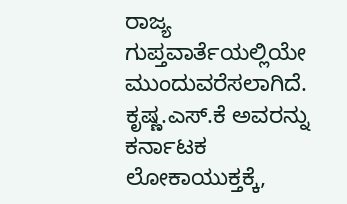ರಾಜ್ಯ ಗುಪ್ತವಾರ್ತೆಯಲ್ಲಿಯೇ ಮುಂದುವರೆಸಲಾಗಿದೆ.
ಕೃಷ್ಣ.ಎಸ್.ಕೆ ಅವರನ್ನು ಕರ್ನಾಟಕ ಲೋಕಾಯುಕ್ತಕ್ಕೆ,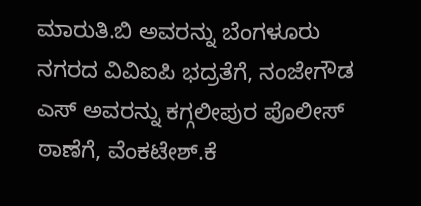ಮಾರುತಿ.ಬಿ ಅವರನ್ನು ಬೆಂಗಳೂರು ನಗರದ ವಿವಿಐಪಿ ಭದ್ರತೆಗೆ, ನಂಜೇಗೌಡ ಎಸ್ ಅವರನ್ನು ಕಗ್ಗಲೀಪುರ ಪೊಲೀಸ್ ಠಾಣೆಗೆ, ವೆಂಕಟೇಶ್.ಕೆ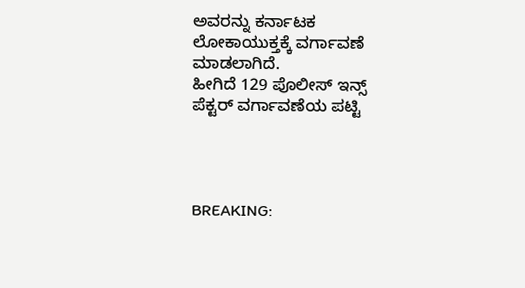ಅವರನ್ನು ಕರ್ನಾಟಕ ಲೋಕಾಯುಕ್ತಕ್ಕೆ ವರ್ಗಾವಣೆ ಮಾಡಲಾಗಿದೆ.
ಹೀಗಿದೆ 129 ಪೊಲೀಸ್ ಇನ್ಸ್ ಪೆಕ್ಟರ್ ವರ್ಗಾವಣೆಯ ಪಟ್ಟಿ




BREAKING: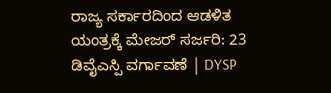ರಾಜ್ಯ ಸರ್ಕಾರದಿಂದ ಆಡಳಿತ ಯಂತ್ರಕ್ಕೆ ಮೇಜರ್ ಸರ್ಜರಿ: 23 ಡಿವೈಎಸ್ಪಿ ವರ್ಗಾವಣೆ | DYSP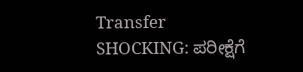Transfer
SHOCKING: ಪರೀಕ್ಷೆಗೆ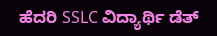ಹೆದರಿ SSLC ವಿದ್ಯಾರ್ಥಿ ಡೆತ್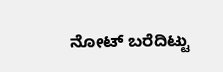ನೋಟ್ ಬರೆದಿಟ್ಟು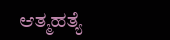ಆತ್ಮಹತ್ಯೆ